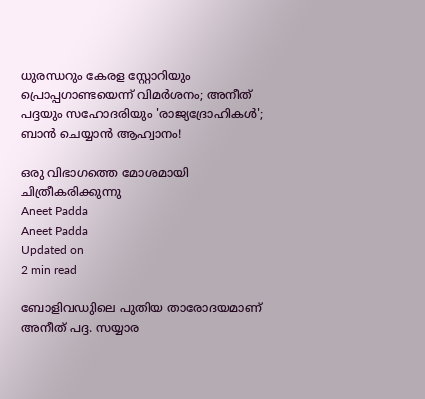ധുരന്ധറും കേരള സ്റ്റോറിയും പ്രൊപ്പഗാണ്ടയെന്ന് വിമര്‍ശനം; അനീത് പദ്ദയും സഹോദരിയും 'രാജ്യദ്രോഹികള്‍'; ബാന്‍ ചെയ്യാന്‍ ആഹ്വാനം!

ഒരു വിഭാഗത്തെ മോശമായി ചിത്രീകരിക്കുന്നു
Aneet Padda
Aneet Padda
Updated on
2 min read

ബോളിവഡുിലെ പുതിയ താരോദയമാണ് അനീത് പദ്ദ. സയ്യാര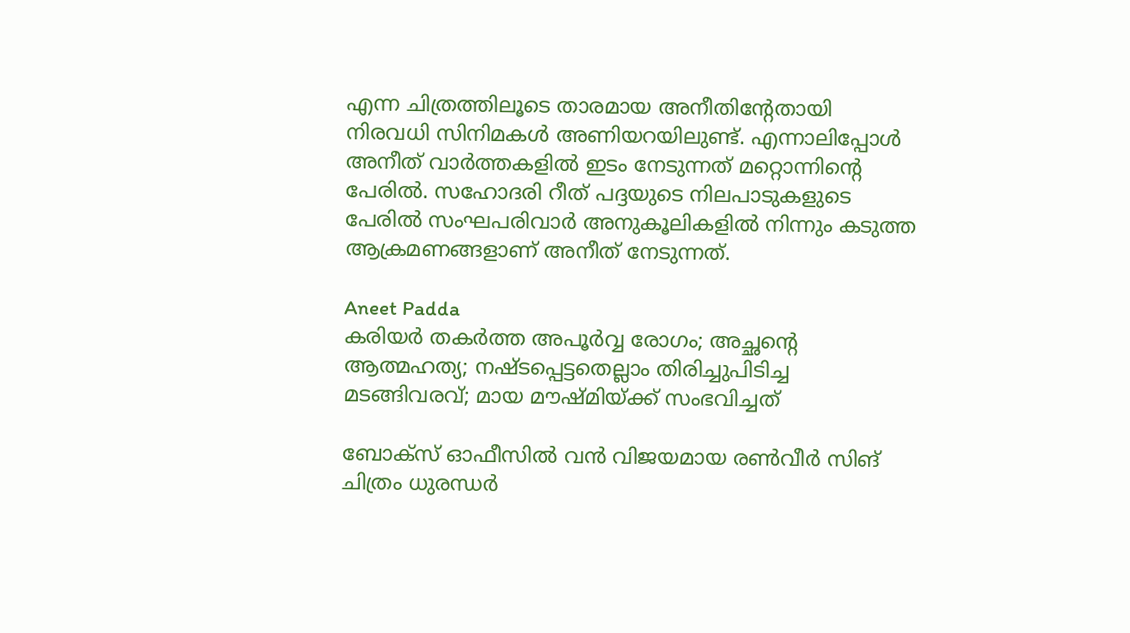എന്ന ചിത്രത്തിലൂടെ താരമായ അനീതിന്റേതായി നിരവധി സിനിമകള്‍ അണിയറയിലുണ്ട്. എന്നാലിപ്പോള്‍ അനീത് വാര്‍ത്തകളില്‍ ഇടം നേടുന്നത് മറ്റൊന്നിന്റെ പേരില്‍. സഹോദരി റീത് പദ്ദയുടെ നിലപാടുകളുടെ പേരില്‍ സംഘപരിവാര്‍ അനുകൂലികളില്‍ നിന്നും കടുത്ത ആക്രമണങ്ങളാണ് അനീത് നേടുന്നത്.

Aneet Padda
കരിയര്‍ തകര്‍ത്ത അപൂര്‍വ്വ രോഗം; അച്ഛന്റെ ആത്മഹത്യ; നഷ്ടപ്പെട്ടതെല്ലാം തിരിച്ചുപിടിച്ച മടങ്ങിവരവ്; മായ മൗഷ്മിയ്ക്ക് സംഭവിച്ചത്

ബോക്‌സ് ഓഫീസില്‍ വന്‍ വിജയമായ രണ്‍വീര്‍ സിങ് ചിത്രം ധുരന്ധര്‍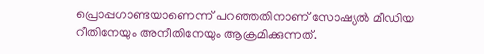പ്രൊപ്പഗാണ്ടയാണെന്ന് പറഞ്ഞതിനാണ് സോഷ്യല്‍ മീഡിയ റീതിനേയും അനീതിനേയും ആക്രമിക്കുന്നത്.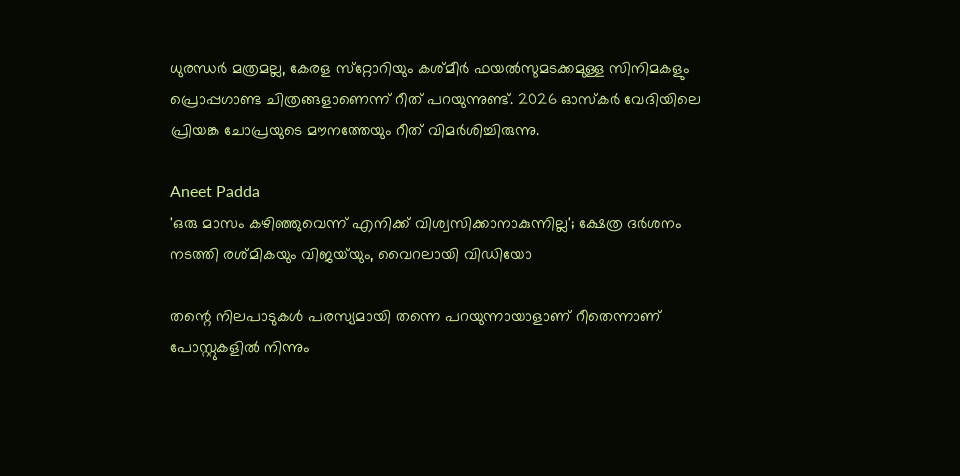ധുരന്ധര്‍ മത്രമല്ല, കേരള സ്‌റ്റോറിയും കശ്മീര്‍ ഫയല്‍സുമടക്കമുള്ള സിനിമകളും പ്രൊപ്പഗാണ്ട ചിത്രങ്ങളാണെന്ന് റീത് പറയുന്നുണ്ട്. 2026 ഓസ്‌കര്‍ വേദിയിലെ പ്രിയങ്ക ചോപ്രയുടെ മൗനത്തേയും റീത് വിമര്‍ശിച്ചിരുന്നു.

Aneet Padda
'ഒരു മാസം കഴിഞ്ഞുവെന്ന് എനിക്ക് വിശ്വസിക്കാനാകുന്നില്ല'; ക്ഷേത്ര ദർശനം നടത്തി രശ്മികയും വിജയ്‌യും, വൈറലായി വിഡിയോ

തന്റെ നിലപാടുകള്‍ പരസ്യമായി തന്നെ പറയുന്നായാളാണ് റീതെന്നാണ് പോസ്റ്റുകളില്‍ നിന്നും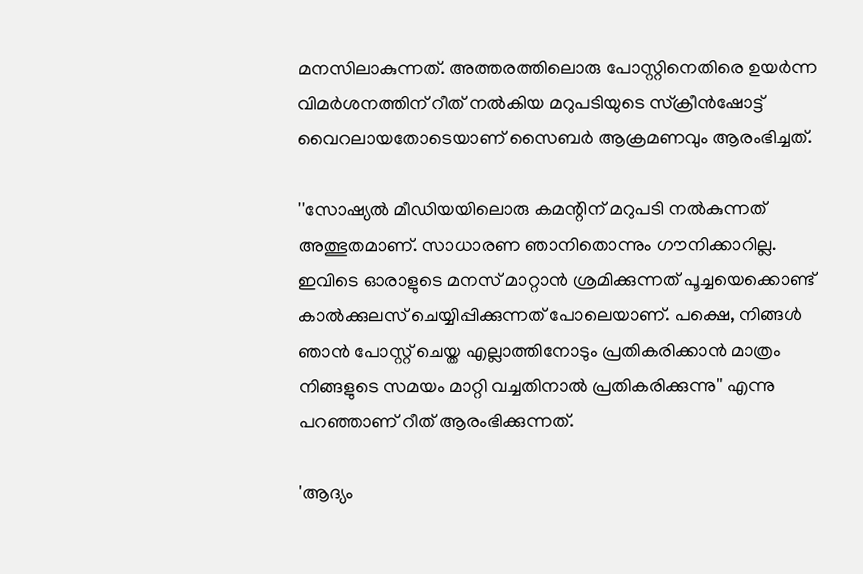മനസിലാകുന്നത്. അത്തരത്തിലൊരു പോസ്റ്റിനെതിരെ ഉയര്‍ന്ന വിമര്‍ശനത്തിന് റീത് നല്‍കിയ മറുപടിയുടെ സ്‌ക്രീന്‍ഷോട്ട് വൈറലായതോടെയാണ് സൈബര്‍ ആക്രമണവും ആരംഭിച്ചത്.

''സോഷ്യല്‍ മീഡിയയിലൊരു കമന്റിന് മറുപടി നല്‍കുന്നത് അത്ഭുതമാണ്. സാധാരണ ഞാനിതൊന്നും ഗൗനിക്കാറില്ല. ഇവിടെ ഓരാളുടെ മനസ് മാറ്റാന്‍ ശ്രമിക്കുന്നത് പൂച്ചയെക്കൊണ്ട് കാല്‍ക്കുലസ് ചെയ്യിപ്പിക്കുന്നത് പോലെയാണ്. പക്ഷെ, നിങ്ങള്‍ ഞാന്‍ പോസ്റ്റ് ചെയ്ത എല്ലാത്തിനോടും പ്രതികരിക്കാന്‍ മാത്രം നിങ്ങളുടെ സമയം മാറ്റി വച്ചതിനാല്‍ പ്രതികരിക്കുന്നു'' എന്നു പറഞ്ഞാണ് റീത് ആരംഭിക്കുന്നത്.

'ആദ്യം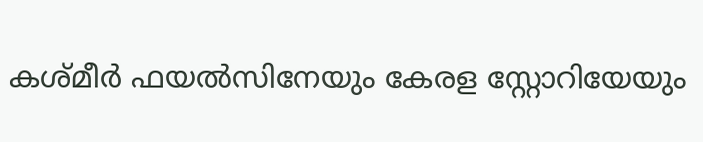കശ്മീര്‍ ഫയല്‍സിനേയും കേരള സ്റ്റോറിയേയും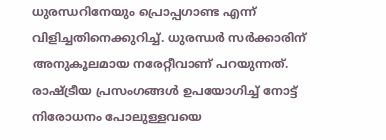ധുരന്ധറിനേയും പ്രൊപ്പഗാണ്ട എന്ന് വിളിച്ചതിനെക്കുറിച്ച്. ധുരന്ധര്‍ സര്‍ക്കാരിന് അനുകൂലമായ നരേറ്റീവാണ് പറയുന്നത്. രാഷ്ട്രീയ പ്രസംഗങ്ങള്‍ ഉപയോഗിച്ച് നോട്ട്‌ നിരോധനം പോലുള്ളവയെ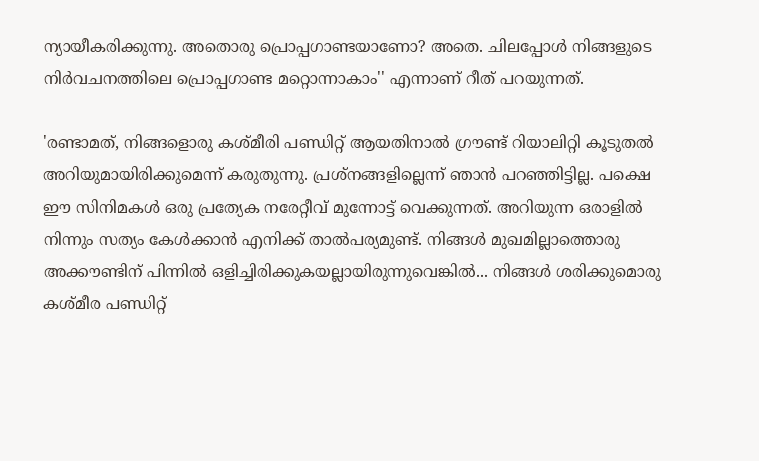ന്യായീകരിക്കുന്നു. അതൊരു പ്രൊപ്പഗാണ്ടയാണോ? അതെ. ചിലപ്പോള്‍ നിങ്ങളുടെ നിര്‍വചനത്തിലെ പ്രൊപ്പഗാണ്ട മറ്റൊന്നാകാം'' എന്നാണ് റീത് പറയുന്നത്.

'രണ്ടാമത്, നിങ്ങളൊരു കശ്മീരി പണ്ഡിറ്റ് ആയതിനാല്‍ ഗ്രൗണ്ട് റിയാലിറ്റി കൂടുതല്‍ അറിയുമായിരിക്കുമെന്ന് കരുതുന്നു. പ്രശ്‌നങ്ങളില്ലെന്ന് ഞാന്‍ പറഞ്ഞിട്ടില്ല. പക്ഷെ ഈ സിനിമകള്‍ ഒരു പ്രത്യേക നരേറ്റീവ് മുന്നോട്ട് വെക്കുന്നത്. അറിയുന്ന ഒരാളില്‍ നിന്നും സത്യം കേള്‍ക്കാന്‍ എനിക്ക് താല്‍പര്യമുണ്ട്. നിങ്ങള്‍ മുഖമില്ലാത്തൊരു അക്കൗണ്ടിന് പിന്നില്‍ ഒളിച്ചിരിക്കുകയല്ലായിരുന്നുവെങ്കില്‍... നിങ്ങള്‍ ശരിക്കുമൊരു കശ്മീര പണ്ഡിറ്റ്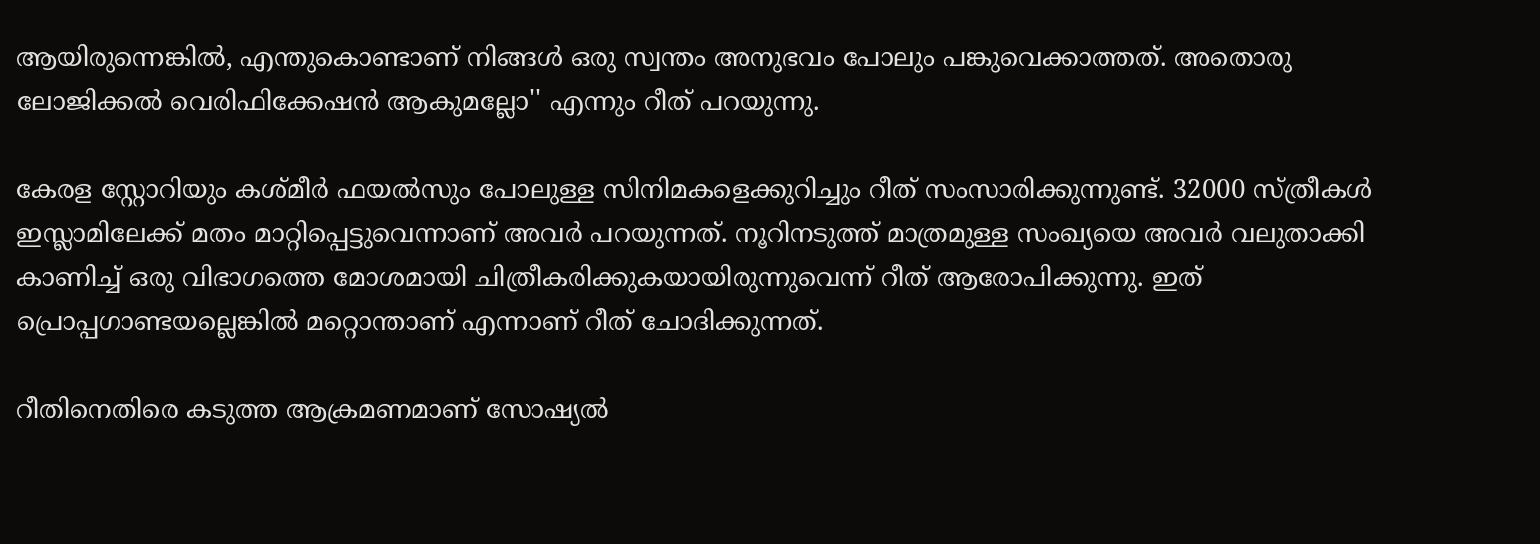ആയിരുന്നെങ്കില്‍, എന്തുകൊണ്ടാണ് നിങ്ങള്‍ ഒരു സ്വന്തം അനുഭവം പോലും പങ്കുവെക്കാത്തത്. അതൊരു ലോജിക്കല്‍ വെരിഫിക്കേഷന്‍ ആകുമല്ലോ'' എന്നും റീത് പറയുന്നു.

കേരള സ്റ്റോറിയും കശ്മീര്‍ ഫയല്‍സും പോലുള്ള സിനിമകളെക്കുറിച്ചും റീത് സംസാരിക്കുന്നുണ്ട്. 32000 സ്ത്രീകള്‍ ഇസ്ലാമിലേക്ക് മതം മാറ്റിപ്പെട്ടുവെന്നാണ് അവര്‍ പറയുന്നത്. നൂറിനടുത്ത് മാത്രമുള്ള സംഖ്യയെ അവര്‍ വലുതാക്കി കാണിച്ച് ഒരു വിഭാഗത്തെ മോശമായി ചിത്രീകരിക്കുകയായിരുന്നുവെന്ന് റീത് ആരോപിക്കുന്നു. ഇത് പ്രൊപ്പഗാണ്ടയല്ലെങ്കില്‍ മറ്റൊന്താണ് എന്നാണ് റീത് ചോദിക്കുന്നത്.

റീതിനെതിരെ കടുത്ത ആക്രമണമാണ് സോഷ്യല്‍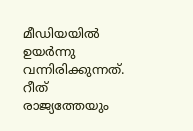മീഡിയയില്‍ ഉയര്‍ന്നു വന്നിരിക്കുന്നത്. റീത് രാജ്യത്തേയും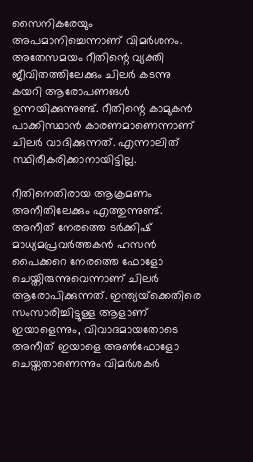സൈനികരേയും അപമാനിച്ചെന്നാണ് വിമര്‍ശനം. അതേസമയം റീതിന്റെ വ്യക്തി ജീവിതത്തിലേക്കും ചിലര്‍ കടന്നു കയറി ആരോപണങള്‍ ഉന്നയിക്കുന്നുണ്ട്. റീതിന്റെ കാമുകന്‍ പാക്കിസ്ഥാന്‍ കാരണമാണെന്നാണ് ചിലര്‍ വാദിക്കുന്നത്. എന്നാലിത് സ്ഥിരീകരിക്കാനായിട്ടില്ല.

റീതിനെതിരായ ആക്രമണം അനീതിലേക്കും എത്തുന്നുണ്ട്. അനീത് നേരത്തെ ടര്‍ക്കിഷ് മാധ്യമപ്രവര്‍ത്തകന്‍ ഹസന്‍ പൈക്കറെ നേരത്തെ ഫോളോ ചെയ്തിരുന്നുവെന്നാണ് ചിലര്‍ ആരോപിക്കുന്നത്. ഇന്ത്യയ്‌ക്കെതിരെ സംസാരിച്ചിട്ടുള്ള ആളാണ് ഇയാളെന്നും, വിവാദമായതോടെ അനീത് ഇയാളെ അണ്‍ഫോളോ ചെയ്തതാണെന്നും വിമര്‍ശകര്‍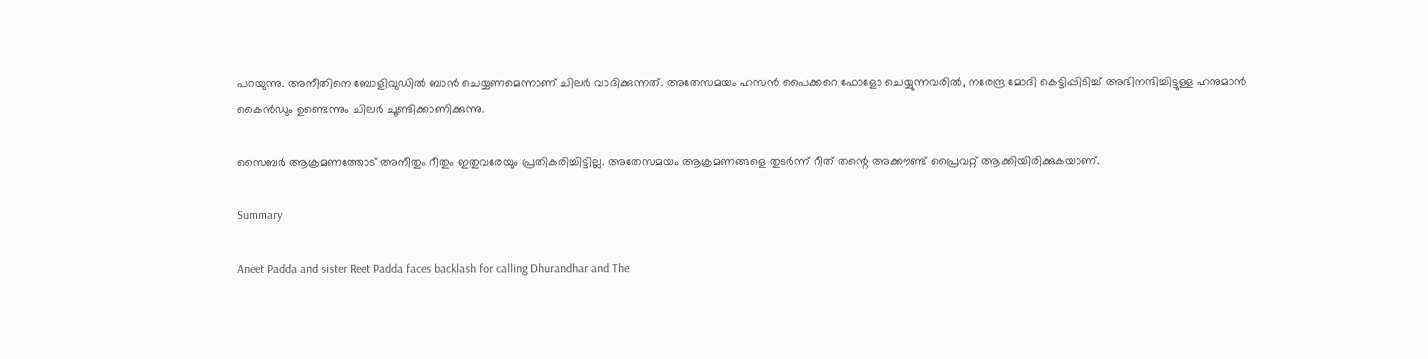പറയുന്നു. അനീതിനെ ബോളിവുഡില്‍ ബാന്‍ ചെയ്യണമെന്നാണ് ചിലര്‍ വാദിക്കുന്നത്. അതേസമയം ഹസന്‍ പൈക്കറെ ഫോളോ ചെയ്യുന്നവരില്‍, നരേന്ദ്ര മോദി കെട്ടിപ്പിടിച്ച് അഭിനന്ദിച്ചിട്ടുള്ള ഹനുമാന്‍ കൈന്‍ഡും ഉണ്ടെന്നും ചിലര്‍ ചൂണ്ടിക്കാണിക്കുന്നു.

സൈബര്‍ ആക്രമണത്തോട് അനീതും റീതും ഇതുവരേയും പ്രതികരിച്ചിട്ടില്ല. അതേസമയം ആക്രമണങ്ങളെ തുടര്‍ന്ന് റീത് തന്റെ അക്കൗണ്ട് പ്രൈവറ്റ് ആക്കിയിരിക്കുകയാണ്.

Summary

Aneet Padda and sister Reet Padda faces backlash for calling Dhurandhar and The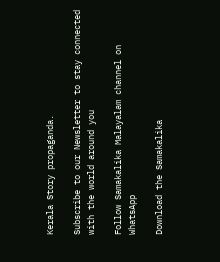Kerala Story propaganda.

Subscribe to our Newsletter to stay connected with the world around you

Follow Samakalika Malayalam channel on WhatsApp

Download the Samakalika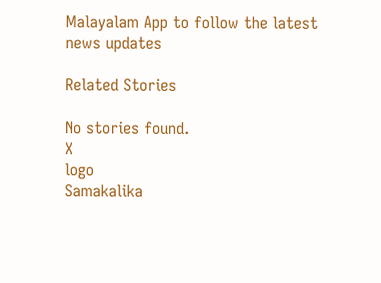Malayalam App to follow the latest news updates

Related Stories

No stories found.
X
logo
Samakalika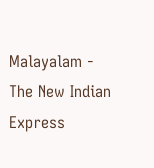Malayalam - The New Indian Express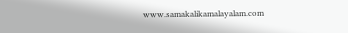www.samakalikamalayalam.com